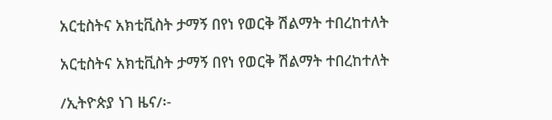አርቲስትና አክቲቪስት ታማኝ በየነ የወርቅ ሽልማት ተበረከተለት

አርቲስትና አክቲቪስት ታማኝ በየነ የወርቅ ሽልማት ተበረከተለት

/ኢትዮጵያ ነገ ዜና/፡-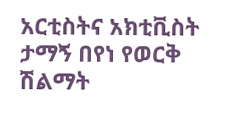አርቲስትና አክቲቪስት ታማኝ በየነ የወርቅ ሽልማት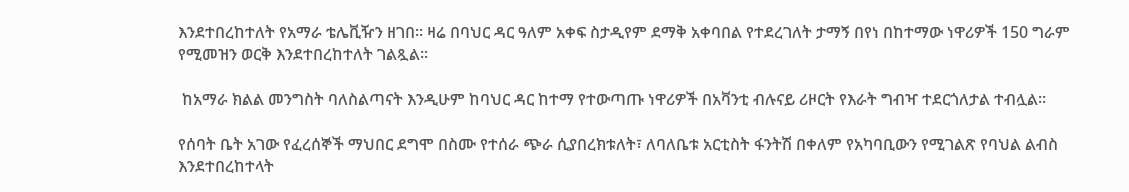እንደተበረከተለት የአማራ ቴሌቪዥን ዘገበ። ዛሬ በባህር ዳር ዓለም አቀፍ ስታዲየም ደማቅ አቀባበል የተደረገለት ታማኝ በየነ በከተማው ነዋሪዎች 150 ግራም የሚመዝን ወርቅ እንደተበረከተለት ገልጿል።

 ከአማራ ክልል መንግስት ባለስልጣናት እንዲሁም ከባህር ዳር ከተማ የተውጣጡ ነዋሪዎች በአቫንቲ ብሉናይ ሪዞርት የእራት ግብዣ ተደርጎለታል ተብሏል።

የሰባት ቤት አገው የፈረሰኞች ማህበር ደግሞ በስሙ የተሰራ ጭራ ሲያበረክቱለት፣ ለባለቤቱ አርቲስት ፋንትሽ በቀለም የአካባቢውን የሚገልጽ የባህል ልብስ እንደተበረከተላት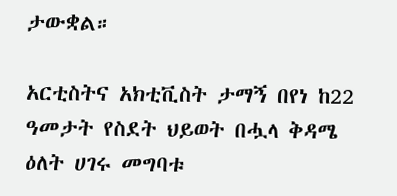ታውቋል።

አርቲስትና አክቲቪስት ታማኝ በየነ ከ22 ዓመታት የስደት ህይወት በሗላ ቅዳሜ ዕለት ሀገሩ መግባቱ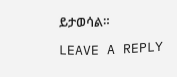ይታወሳል።

LEAVE A REPLY